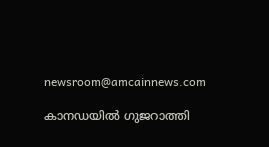newsroom@amcainnews.com

കാനഡയിൽ ഗുജറാത്തി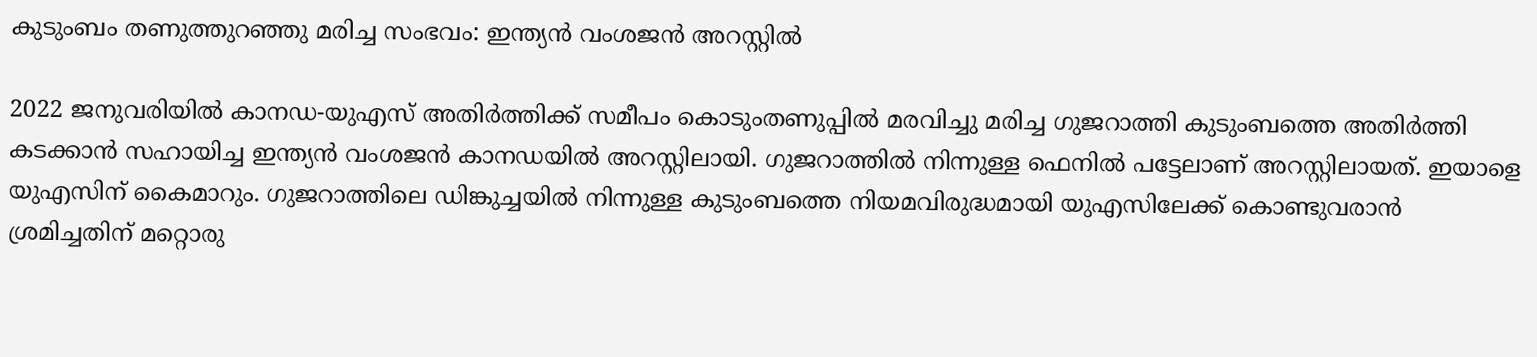കുടുംബം തണുത്തുറഞ്ഞു മരിച്ച സംഭവം: ഇന്ത്യൻ വംശജൻ അറസ്റ്റിൽ

2022 ജനുവരിയിൽ കാനഡ-യുഎസ് അതിർത്തിക്ക് സമീപം കൊടുംതണുപ്പിൽ മരവിച്ചു മരിച്ച ഗുജറാത്തി കുടുംബത്തെ അതിർത്തി കടക്കാൻ സഹായിച്ച ഇന്ത്യൻ വംശജൻ കാനഡയിൽ അറസ്റ്റിലായി. ഗുജറാത്തിൽ നിന്നുള്ള ഫെനിൽ പട്ടേലാണ് അറസ്റ്റിലായത്. ഇയാളെ യുഎസിന് കൈമാറും. ഗുജറാത്തിലെ ഡിങ്കുച്ചയിൽ നിന്നുള്ള കുടുംബത്തെ നിയമവിരുദ്ധമായി യുഎസിലേക്ക് കൊണ്ടുവരാൻ ശ്രമിച്ചതിന് മറ്റൊരു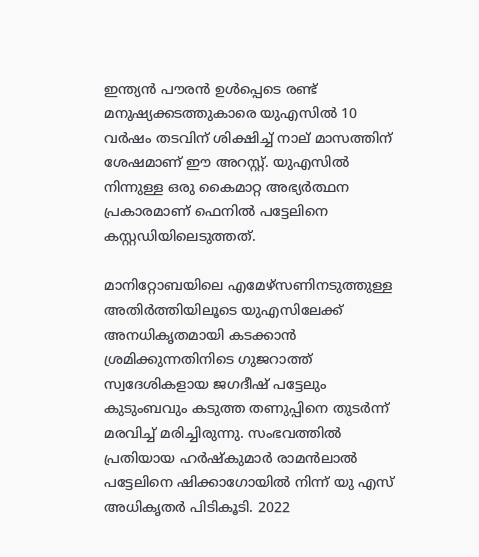ഇന്ത്യൻ പൗരൻ ഉൾപ്പെടെ രണ്ട് മനുഷ്യക്കടത്തുകാരെ യുഎസിൽ 10 വർഷം തടവിന് ശിക്ഷിച്ച് നാല് മാസത്തിന് ശേഷമാണ് ഈ അറസ്റ്റ്. യുഎസിൽ നിന്നുള്ള ഒരു കൈമാറ്റ അഭ്യർത്ഥന പ്രകാരമാണ് ഫെനിൽ പട്ടേലിനെ കസ്റ്റഡിയിലെടുത്തത്.

മാനിറ്റോബയിലെ എമേഴ്സണിനടുത്തുള്ള അതിർത്തിയിലൂടെ യുഎസിലേക്ക് അനധികൃതമായി കടക്കാൻ ശ്രമിക്കുന്നതിനിടെ ഗുജറാത്ത് സ്വദേശികളായ ജഗദീഷ് പട്ടേലും കുടുംബവും കടുത്ത തണുപ്പിനെ തുടർന്ന് മരവിച്ച് മരിച്ചിരുന്നു. സംഭവത്തിൽ പ്രതിയായ ഹർഷ്കുമാർ രാമൻലാൽ പട്ടേലിനെ ഷിക്കാഗോയിൽ നിന്ന് യു എസ് അധികൃതർ പിടികൂടി. 2022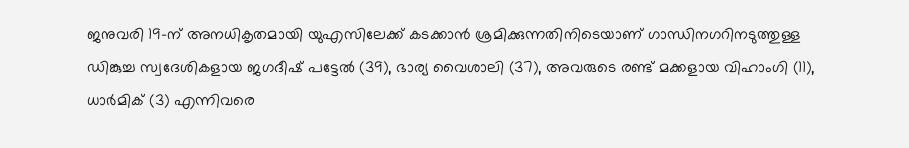ജനുവരി 19-ന് അനധികൃതമായി യുഎസിലേക്ക് കടക്കാൻ ശ്രമിക്കുന്നതിനിടെയാണ് ഗാന്ധിനഗറിനടുത്തുള്ള ഡിങ്കുച്ച സ്വദേശികളായ ജഗദീഷ് പട്ടേൽ (39), ഭാര്യ വൈശാലി (37), അവരുടെ രണ്ട് മക്കളായ വിഹാംഗി (11), ധാർമിക് (3) എന്നിവരെ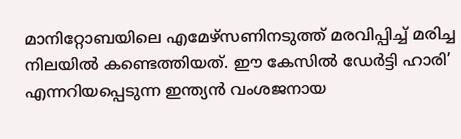മാനിറ്റോബയിലെ എമേഴ്സണിനടുത്ത് മരവിപ്പിച്ച് മരിച്ച നിലയിൽ കണ്ടെത്തിയത്. ഈ കേസിൽ ഡേർട്ടി ഹാരി’ എന്നറിയപ്പെടുന്ന ഇന്ത്യൻ വംശജനായ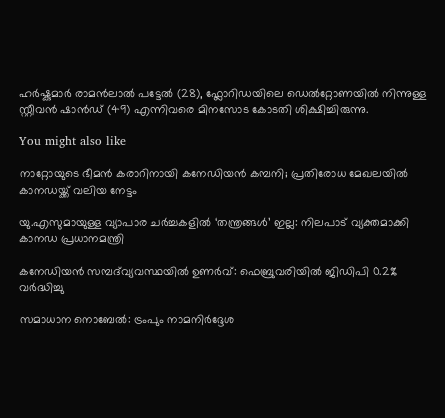ഹർഷ്കുമാർ രാമൻലാൽ പട്ടേൽ (28), ഫ്ലോറിഡയിലെ ഡെൽറ്റോണയിൽ നിന്നുള്ള സ്റ്റീവൻ ഷാൻഡ് (49) എന്നിവരെ മിനസോട കോടതി ശിക്ഷിച്ചിരുന്നു.

You might also like

നാറ്റോയുടെ ഭീമൻ കരാറിനായി കനേഡിയൻ കമ്പനി; പ്രതിരോധ മേഖലയിൽ കാനഡയ്ക്ക് വലിയ നേട്ടം

യു.എസുമായുള്ള വ്യാപാര ചർച്ചകളിൽ ‘തന്ത്രങ്ങൾ’ ഇല്ല: നിലപാട് വ്യക്തമാക്കി കാനഡ പ്രധാനമന്ത്രി

കനേഡിയൻ സമ്പദ്‌വ്യവസ്ഥയിൽ ഉണർവ്: ഫെബ്രുവരിയിൽ ജിഡിപി 0.2% വർദ്ധിച്ചു

സമാധാന നൊബേല്‍: ട്രംപും നാമനിര്‍ദ്ദേശ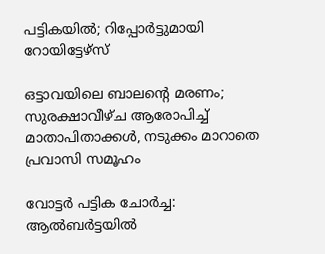പട്ടികയില്‍; റിപ്പോര്‍ട്ടുമായി റോയിട്ടേഴ്സ്

ഒട്ടാവയിലെ ബാലന്റെ മരണം; സുരക്ഷാവീഴ്ച ആരോപിച്ച് മാതാപിതാക്കൾ, നടുക്കം മാറാതെ പ്രവാസി സമൂഹം

വോട്ടർ പട്ടിക ചോർച്ച: ആൽബർട്ടയിൽ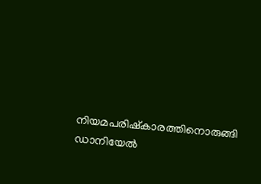നിയമപരിഷ്കാരത്തിനൊരുങ്ങി ഡാനിയേൽ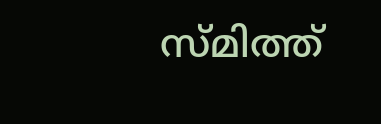സ്മിത്ത്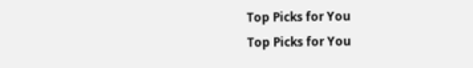Top Picks for You
Top Picks for You